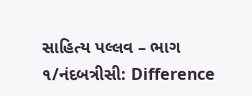સાહિત્ય પલ્લવ – ભાગ ૧/નંદબત્રીસી: Difference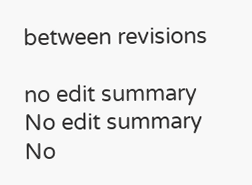between revisions

no edit summary
No edit summary
No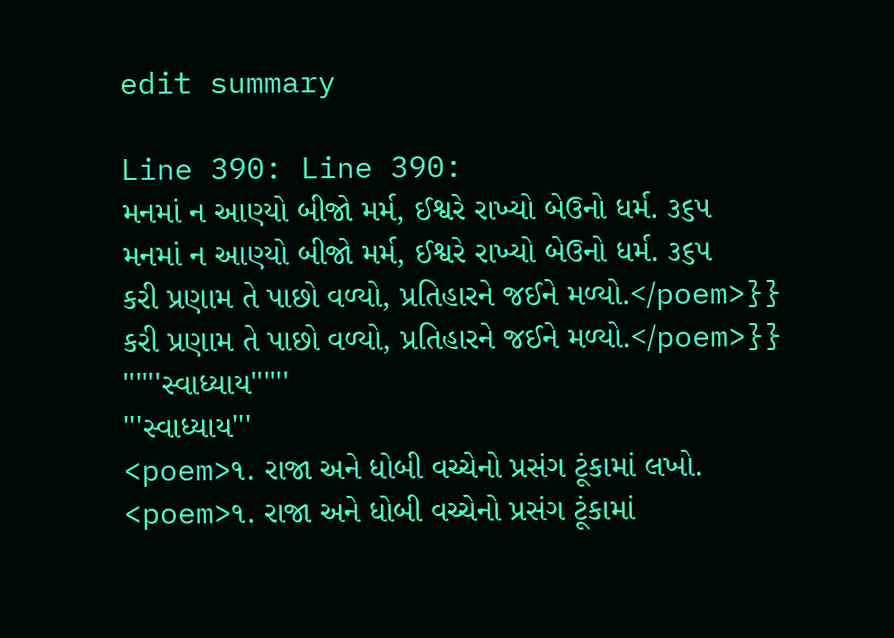edit summary

Line 390: Line 390:
મનમાં ન આણ્યો બીજો મર્મ, ઈશ્વરે રાખ્યો બેઉનો ધર્મ. ૩૬૫
મનમાં ન આણ્યો બીજો મર્મ, ઈશ્વરે રાખ્યો બેઉનો ધર્મ. ૩૬૫
કરી પ્રણામ તે પાછો વળ્યો, પ્રતિહારને જઈને મળ્યો.</poem>}}
કરી પ્રણામ તે પાછો વળ્યો, પ્રતિહારને જઈને મળ્યો.</poem>}}
''''''સ્વાધ્યાય''''''
'''સ્વાધ્યાય'''
<poem>૧. રાજા અને ધોબી વચ્ચેનો પ્રસંગ ટૂંકામાં લખો.
<poem>૧. રાજા અને ધોબી વચ્ચેનો પ્રસંગ ટૂંકામાં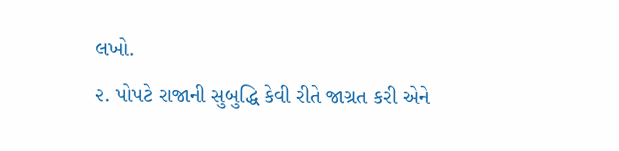લખો.
૨. પોપટે રાજાની સુબુદ્ધિ કેવી રીતે જાગ્રત કરી એને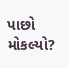પાછો મોકલ્યો?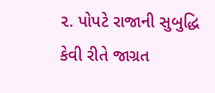૨. પોપટે રાજાની સુબુદ્ધિ કેવી રીતે જાગ્રત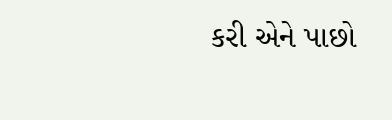કરી એને પાછો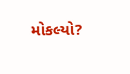મોકલ્યો?